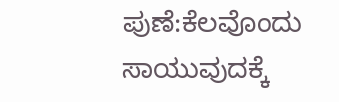ಪುಣೆ:ಕೆಲವೊಂದು ಸಾಯುವುದಕ್ಕೆ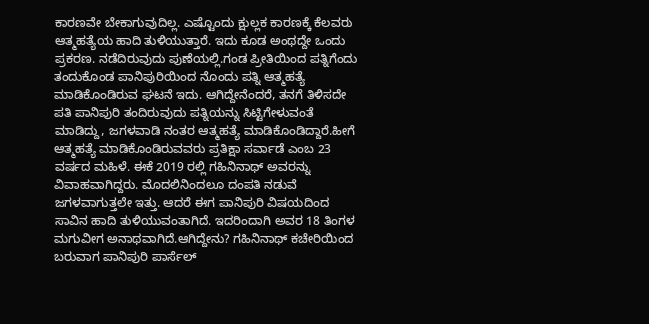ಕಾರಣವೇ ಬೇಕಾಗುವುದಿಲ್ಲ. ಎಷ್ಟೊಂದು ಕ್ಷುಲ್ಲಕ ಕಾರಣಕ್ಕೆ ಕೆಲವರು ಆತ್ಮಹತ್ಯೆಯ ಹಾದಿ ತುಳಿಯುತ್ತಾರೆ. ಇದು ಕೂಡ ಅಂಥದ್ದೇ ಒಂದು ಪ್ರಕರಣ. ನಡೆದಿರುವುದು ಪುಣೆಯಲ್ಲಿ.ಗಂಡ ಪ್ರೀತಿಯಿಂದ ಪತ್ನಿಗೆಂದು ತಂದುಕೊಂಡ ಪಾನಿಪುರಿಯಿಂದ ನೊಂದು ಪತ್ನಿ ಆತ್ಮಹತ್ಯೆ ಮಾಡಿಕೊಂಡಿರುವ ಘಟನೆ ಇದು. ಆಗಿದ್ದೇನೆಂದರೆ, ತನಗೆ ತಿಳಿಸದೇ ಪತಿ ಪಾನಿಪುರಿ ತಂದಿರುವುದು ಪತ್ನಿಯನ್ನು ಸಿಟ್ಟಿಗೇಳುವಂತೆ ಮಾಡಿದ್ದು, ಜಗಳವಾಡಿ ನಂತರ ಆತ್ಮಹತ್ಯೆ ಮಾಡಿಕೊಂಡಿದ್ದಾರೆ.ಹೀಗೆ ಆತ್ಮಹತ್ಯೆ ಮಾಡಿಕೊಂಡಿರುವವರು ಪ್ರತಿಕ್ಷಾ ಸರ್ವಾಡೆ ಎಂಬ 23 ವರ್ಷದ ಮಹಿಳೆ. ಈಕೆ 2019 ರಲ್ಲಿ ಗಹಿನಿನಾಥ್ ಅವರನ್ನು ವಿವಾಹವಾಗಿದ್ದರು. ಮೊದಲಿನಿಂದಲೂ ದಂಪತಿ ನಡುವೆ ಜಗಳವಾಗುತ್ತಲೇ ಇತ್ತು. ಆದರೆ ಈಗ ಪಾನಿಪುರಿ ವಿಷಯದಿಂದ ಸಾವಿನ ಹಾದಿ ತುಳಿಯುವಂತಾಗಿದೆ. ಇದರಿಂದಾಗಿ ಅವರ 18 ತಿಂಗಳ ಮಗುವೀಗ ಅನಾಥವಾಗಿದೆ.ಆಗಿದ್ದೇನು? ಗಹಿನಿನಾಥ್ ಕಚೇರಿಯಿಂದ ಬರುವಾಗ ಪಾನಿಪುರಿ ಪಾರ್ಸೆಲ್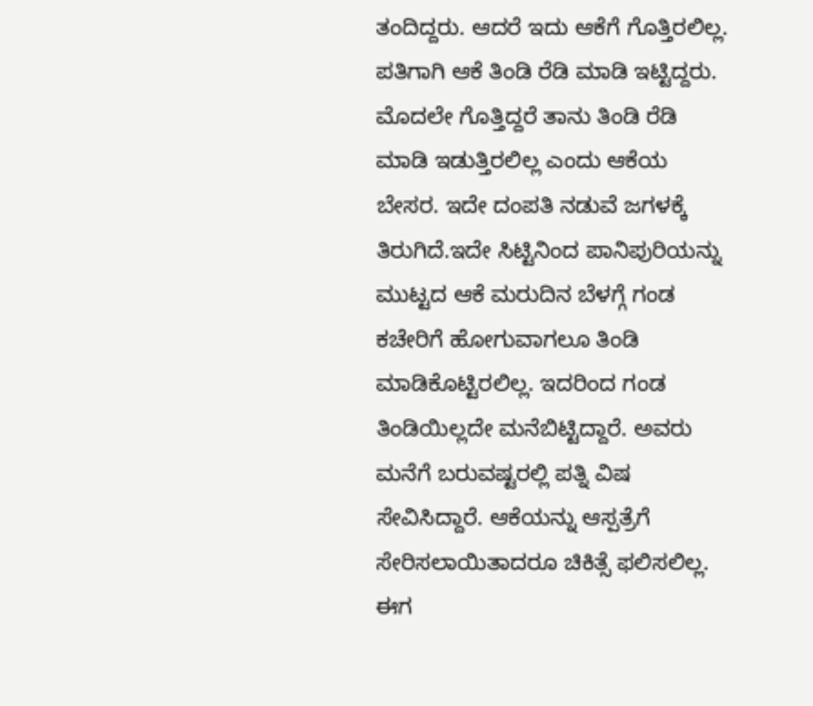ತಂದಿದ್ದರು. ಆದರೆ ಇದು ಆಕೆಗೆ ಗೊತ್ತಿರಲಿಲ್ಲ. ಪತಿಗಾಗಿ ಆಕೆ ತಿಂಡಿ ರೆಡಿ ಮಾಡಿ ಇಟ್ಟಿದ್ದರು. ಮೊದಲೇ ಗೊತ್ತಿದ್ದರೆ ತಾನು ತಿಂಡಿ ರೆಡಿ ಮಾಡಿ ಇಡುತ್ತಿರಲಿಲ್ಲ ಎಂದು ಆಕೆಯ ಬೇಸರ. ಇದೇ ದಂಪತಿ ನಡುವೆ ಜಗಳಕ್ಕೆ ತಿರುಗಿದೆ.ಇದೇ ಸಿಟ್ಟಿನಿಂದ ಪಾನಿಪುರಿಯನ್ನು ಮುಟ್ಟದ ಆಕೆ ಮರುದಿನ ಬೆಳಗ್ಗೆ ಗಂಡ ಕಚೇರಿಗೆ ಹೋಗುವಾಗಲೂ ತಿಂಡಿ ಮಾಡಿಕೊಟ್ಟಿರಲಿಲ್ಲ. ಇದರಿಂದ ಗಂಡ ತಿಂಡಿಯಿಲ್ಲದೇ ಮನೆಬಿಟ್ಟಿದ್ದಾರೆ. ಅವರು ಮನೆಗೆ ಬರುವಷ್ಟರಲ್ಲಿ ಪತ್ನಿ ವಿಷ ಸೇವಿಸಿದ್ದಾರೆ. ಆಕೆಯನ್ನು ಆಸ್ಪತ್ರೆಗೆ ಸೇರಿಸಲಾಯಿತಾದರೂ ಚಿಕಿತ್ಸೆ ಫಲಿಸಲಿಲ್ಲ. ಈಗ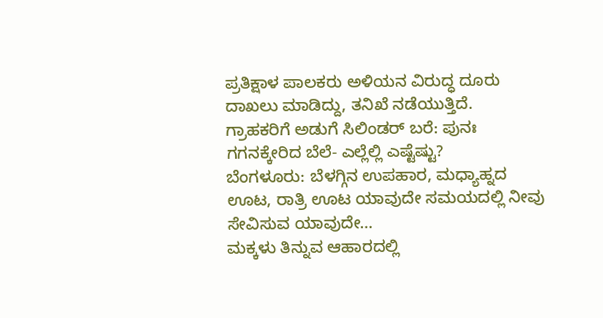ಪ್ರತಿಕ್ಷಾಳ ಪಾಲಕರು ಅಳಿಯನ ವಿರುದ್ಧ ದೂರು ದಾಖಲು ಮಾಡಿದ್ದು, ತನಿಖೆ ನಡೆಯುತ್ತಿದೆ.
ಗ್ರಾಹಕರಿಗೆ ಅಡುಗೆ ಸಿಲಿಂಡರ್‌ ಬರೆ: ಪುನಃ ಗಗನಕ್ಕೇರಿದ ಬೆಲೆ- ಎಲ್ಲೆಲ್ಲಿ ಎಷ್ಟೆಷ್ಟು?
ಬೆಂಗಳೂರು: ಬೆಳಗ್ಗಿನ ಉಪಹಾರ, ಮಧ್ಯಾಹ್ನದ ಊಟ, ರಾತ್ರಿ ಊಟ ಯಾವುದೇ ಸಮಯದಲ್ಲಿ ನೀವು ಸೇವಿಸುವ ಯಾವುದೇ…
ಮಕ್ಕಳು ತಿನ್ನುವ ಆಹಾರದಲ್ಲಿ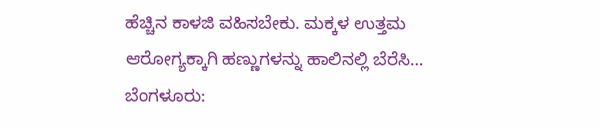ಹೆಚ್ಚಿನ ಕಾಳಜಿ ವಹಿಸಬೇಕು. ಮಕ್ಕಳ ಉತ್ತಮ ಆರೋಗ್ಯಕ್ಕಾಗಿ ಹಣ್ಣುಗಳನ್ನು ಹಾಲಿನಲ್ಲಿ ಬೆರೆಸಿ…
ಬೆಂಗಳೂರು: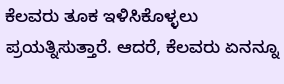ಕೆಲವರು ತೂಕ ಇಳಿಸಿಕೊಳ್ಳಲು ಪ್ರಯತ್ನಿಸುತ್ತಾರೆ. ಆದರೆ, ಕೆಲವರು ಏನನ್ನೂ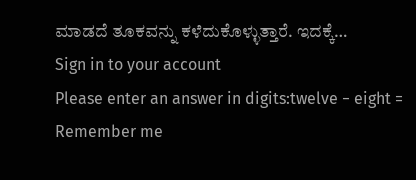ಮಾಡದೆ ತೂಕವನ್ನು ಕಳೆದುಕೊಳ್ಳುತ್ತಾರೆ. ಇದಕ್ಕೆ…
Sign in to your account
Please enter an answer in digits:twelve − eight =
Remember me